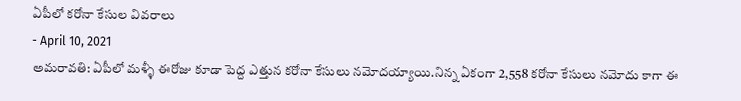ఏపీలో కరోనా కేసుల వివరాలు
- April 10, 2021
అమరావతి: ఏపీలో మళ్ళీ ఈరోజు కూడా పెద్ద ఎత్తున కరోనా కేసులు నమోదయ్యాయి.నిన్న ఏకంగా 2,558 కరోనా కేసులు నమోదు కాగా ఈ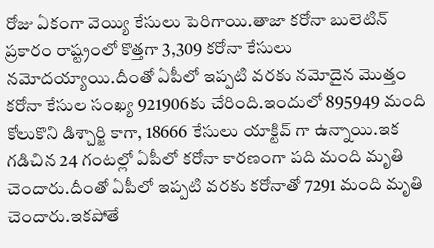రోజు ఏకంగా వెయ్యి కేసులు పెరిగాయి.తాజా కరోనా బులెటిన్ ప్రకారం రాష్ట్రంలో కొత్తగా 3,309 కరోనా కేసులు నమోదయ్యాయి.దీంతో ఏపీలో ఇప్పటి వరకు నమోదైన మొత్తం కరోనా కేసుల సంఖ్య 921906కు చేరింది.ఇందులో 895949 మంది కోలుకొని డిశ్చార్జి కాగా, 18666 కేసులు యాక్టివ్ గా ఉన్నాయి.ఇక గడిచిన 24 గంటల్లో ఏపీలో కరోనా కారణంగా పది మంది మృతి చెందారు.దీంతో ఏపీలో ఇప్పటి వరకు కరోనాతో 7291 మంది మృతి చెందారు.ఇకపోతే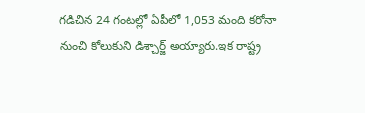గడిచిన 24 గంటల్లో ఏపీలో 1,053 మంది కరోనా నుంచి కోలుకుని డిశ్చార్జ్ అయ్యారు.ఇక రాష్ట్ర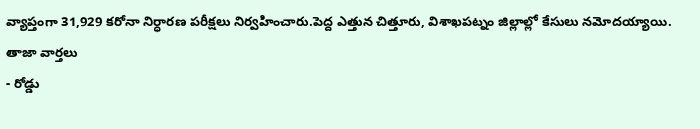వ్యాప్తంగా 31,929 కరోనా నిర్ధారణ పరీక్షలు నిర్వహించారు.పెద్ద ఎత్తున చిత్తూరు, విశాఖపట్నం జిల్లాల్లో కేసులు నమోదయ్యాయి.
తాజా వార్తలు
- రోడ్డు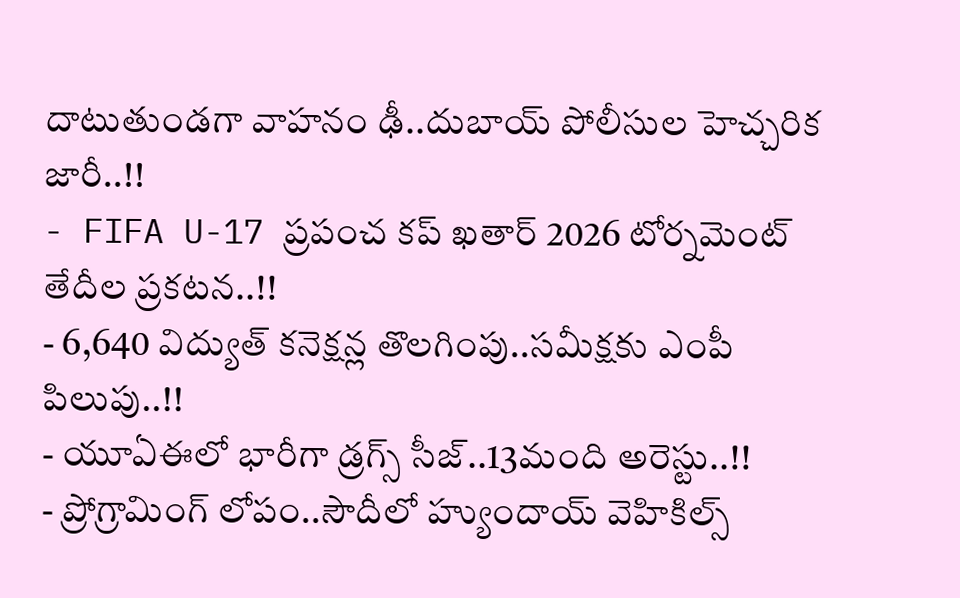దాటుతుండగా వాహనం ఢీ..దుబాయ్ పోలీసుల హెచ్చరిక జారీ..!!
- FIFA U-17 ప్రపంచ కప్ ఖతార్ 2026 టోర్నమెంట్ తేదీల ప్రకటన..!!
- 6,640 విద్యుత్ కనెక్షన్ల తొలగింపు..సమీక్షకు ఎంపీ పిలుపు..!!
- యూఏఈలో భారీగా డ్రగ్స్ సీజ్..13మంది అరెస్టు..!!
- ప్రోగ్రామింగ్ లోపం..సౌదీలో హ్యుందాయ్ వెహికిల్స్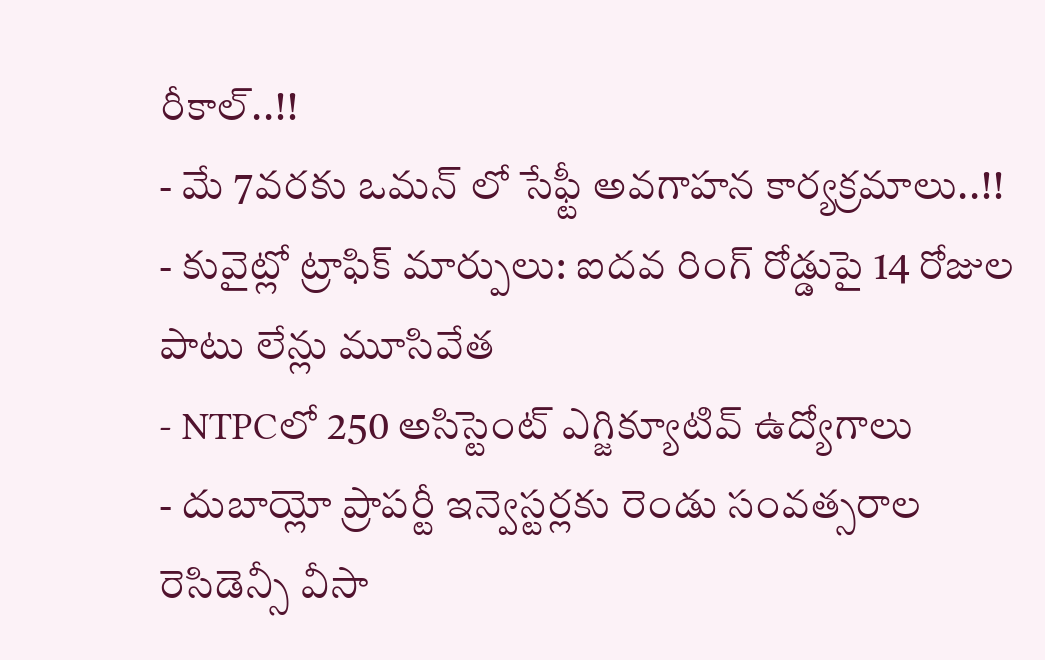రీకాల్..!!
- మే 7వరకు ఒమన్ లో సేఫ్టీ అవగాహన కార్యక్రమాలు..!!
- కువైట్లో ట్రాఫిక్ మార్పులు: ఐదవ రింగ్ రోడ్డుపై 14 రోజుల పాటు లేన్లు మూసివేత
- NTPCలో 250 అసిస్టెంట్ ఎగ్జిక్యూటివ్ ఉద్యోగాలు
- దుబాయ్లో ప్రాపర్టీ ఇన్వెస్టర్లకు రెండు సంవత్సరాల రెసిడెన్సీ వీసా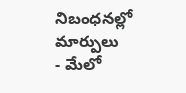నిబంధనల్లో మార్పులు
- మేలో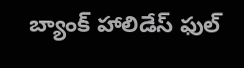బ్యాంక్ హాలిడేస్ ఫుల్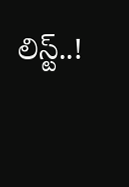లిస్ట్..!